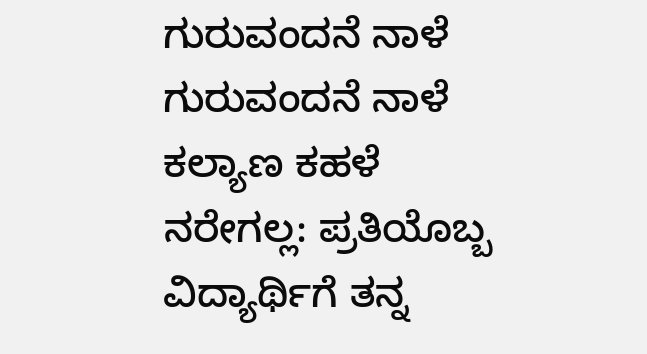ಗುರುವಂದನೆ ನಾಳೆ
ಗುರುವಂದನೆ ನಾಳೆ
ಕಲ್ಯಾಣ ಕಹಳೆ ನರೇಗಲ್ಲ: ಪ್ರತಿಯೊಬ್ಬ ವಿದ್ಯಾರ್ಥಿಗೆ ತನ್ನ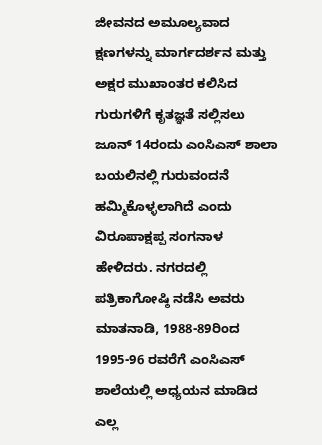ಜೀವನದ ಅಮೂಲ್ಯವಾದ ಕ್ಷಣಗಳನ್ನು ಮಾರ್ಗದರ್ಶನ ಮತ್ತು ಅಕ್ಷರ ಮುಖಾಂತರ ಕಲಿಸಿದ ಗುರುಗಳಿಗೆ ಕೃತಜ್ಞತೆ ಸಲ್ಲಿಸಲು ಜೂನ್ 14ರಂದು ಎಂಸಿಎಸ್ ಶಾಲಾ ಬಯಲಿನಲ್ಲಿ ಗುರುವಂದನೆ ಹಮ್ಮಿಕೊಳ್ಳಲಾಗಿದೆ ಎಂದು ವಿರೂಪಾಕ್ಷಪ್ಪ ಸಂಗನಾಳ ಹೇಳಿದರು. ನಗರದಲ್ಲಿ ಪತ್ರಿಕಾಗೋಷ್ಠಿ ನಡೆಸಿ ಅವರು ಮಾತನಾಡಿ, 1988-89ರಿಂದ 1995-96 ರವರೆಗೆ ಎಂಸಿಎಸ್ ಶಾಲೆಯಲ್ಲಿ ಅಧ್ಯಯನ ಮಾಡಿದ ಎಲ್ಲ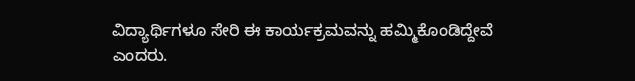ವಿದ್ಯಾರ್ಥಿಗಳೂ ಸೇರಿ ಈ ಕಾರ್ಯಕ್ರಮವನ್ನು ಹಮ್ಮಿಕೊಂಡಿದ್ದೇವೆ ಎಂದರು.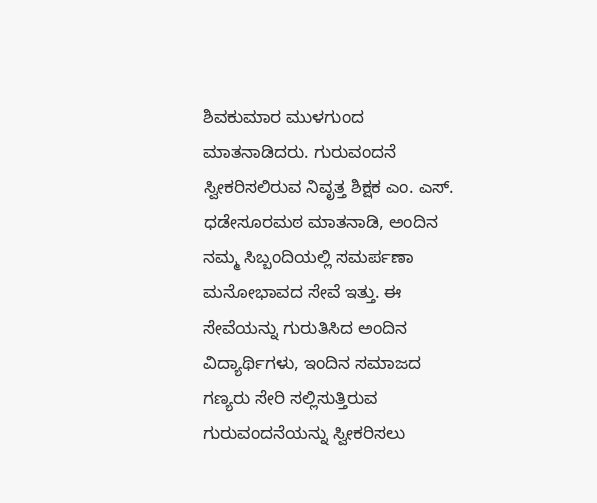ಶಿವಕುಮಾರ ಮುಳಗುಂದ ಮಾತನಾಡಿದರು. ಗುರುವಂದನೆ ಸ್ವೀಕರಿಸಲಿರುವ ನಿವೃತ್ತ ಶಿಕ್ಷಕ ಎಂ. ಎಸ್. ಧಡೇಸೂರಮಠ ಮಾತನಾಡಿ, ಅಂದಿನ ನಮ್ಮ ಸಿಬ್ಬಂದಿಯಲ್ಲಿ ಸಮರ್ಪಣಾ ಮನೋಭಾವದ ಸೇವೆ ಇತ್ತು. ಈ ಸೇವೆಯನ್ನು ಗುರುತಿಸಿದ ಅಂದಿನ ವಿದ್ಯಾರ್ಥಿಗಳು, ಇಂದಿನ ಸಮಾಜದ ಗಣ್ಯರು ಸೇರಿ ಸಲ್ಲಿಸುತ್ತಿರುವ ಗುರುವಂದನೆಯನ್ನು ಸ್ವೀಕರಿಸಲು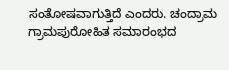ಸಂತೋಷವಾಗುತ್ತಿದೆ ಎಂದರು. ಚಂದ್ರಾಮ ಗ್ರಾಮಪುರೋಹಿತ ಸಮಾರಂಭದ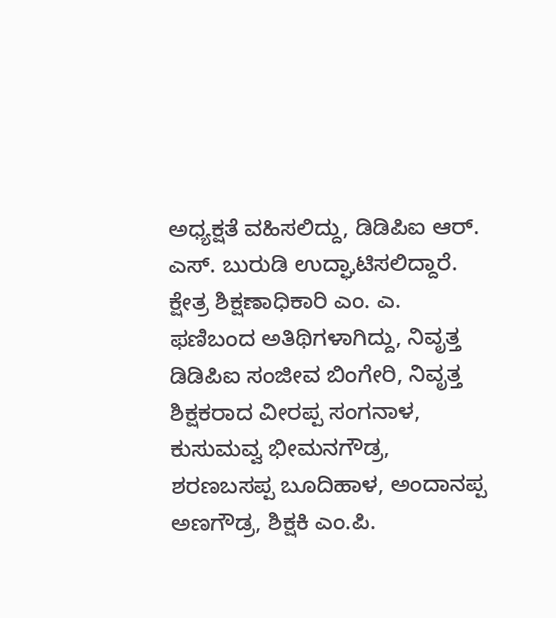ಅಧ್ಯಕ್ಷತೆ ವಹಿಸಲಿದ್ದು, ಡಿಡಿಪಿಐ ಆರ್. ಎಸ್. ಬುರುಡಿ ಉದ್ಘಾಟಿಸಲಿದ್ದಾರೆ. ಕ್ಷೇತ್ರ ಶಿಕ್ಷಣಾಧಿಕಾರಿ ಎಂ. ಎ. ಫಣಿಬಂದ ಅತಿಥಿಗಳಾಗಿದ್ದು, ನಿವೃತ್ತ ಡಿಡಿಪಿಐ ಸಂಜೀವ ಬಿಂಗೇರಿ, ನಿವೃತ್ತ ಶಿಕ್ಷಕರಾದ ವೀರಪ್ಪ ಸಂಗನಾಳ, ಕುಸುಮವ್ವ ಭೀಮನಗೌಡ್ರ, ಶರಣಬಸಪ್ಪ ಬೂದಿಹಾಳ, ಅಂದಾನಪ್ಪ ಅಣಗೌಡ್ರ, ಶಿಕ್ಷಕಿ ಎಂ.ಪಿ.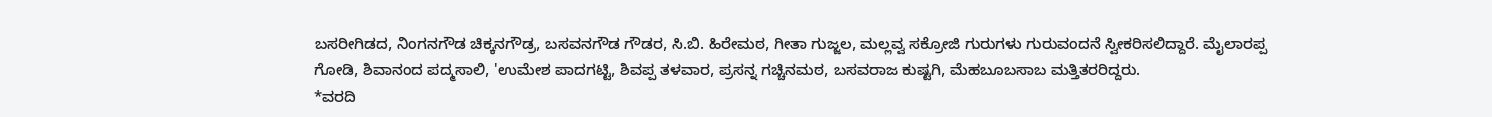ಬಸರೀಗಿಡದ, ನಿಂಗನಗೌಡ ಚಿಕ್ಕನಗೌಡ್ರ, ಬಸವನಗೌಡ ಗೌಡರ, ಸಿ.ಬಿ. ಹಿರೇಮಠ, ಗೀತಾ ಗುಜ್ಜಲ, ಮಲ್ಲವ್ವ ಸಕ್ರೋಜಿ ಗುರುಗಳು ಗುರುವಂದನೆ ಸ್ವೀಕರಿಸಲಿದ್ದಾರೆ. ಮೈಲಾರಪ್ಪ ಗೋಡಿ, ಶಿವಾನಂದ ಪದ್ಮಸಾಲಿ, 'ಉಮೇಶ ಪಾದಗಟ್ಟಿ, ಶಿವಪ್ಪ ತಳವಾರ, ಪ್ರಸನ್ನ ಗಚ್ಚಿನಮಠ, ಬಸವರಾಜ ಕುಷ್ಟಗಿ, ಮೆಹಬೂಬಸಾಬ ಮತ್ತಿತರರಿದ್ದರು.
*ವರದಿ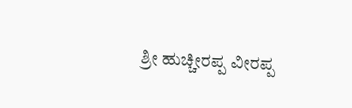ಶ್ರೀ ಹುಚ್ಚೀರಪ್ಪ ವೀರಪ್ಪ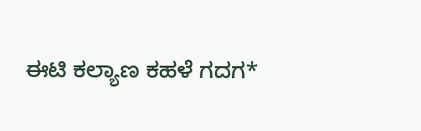ಈಟಿ ಕಲ್ಯಾಣ ಕಹಳೆ ಗದಗ*